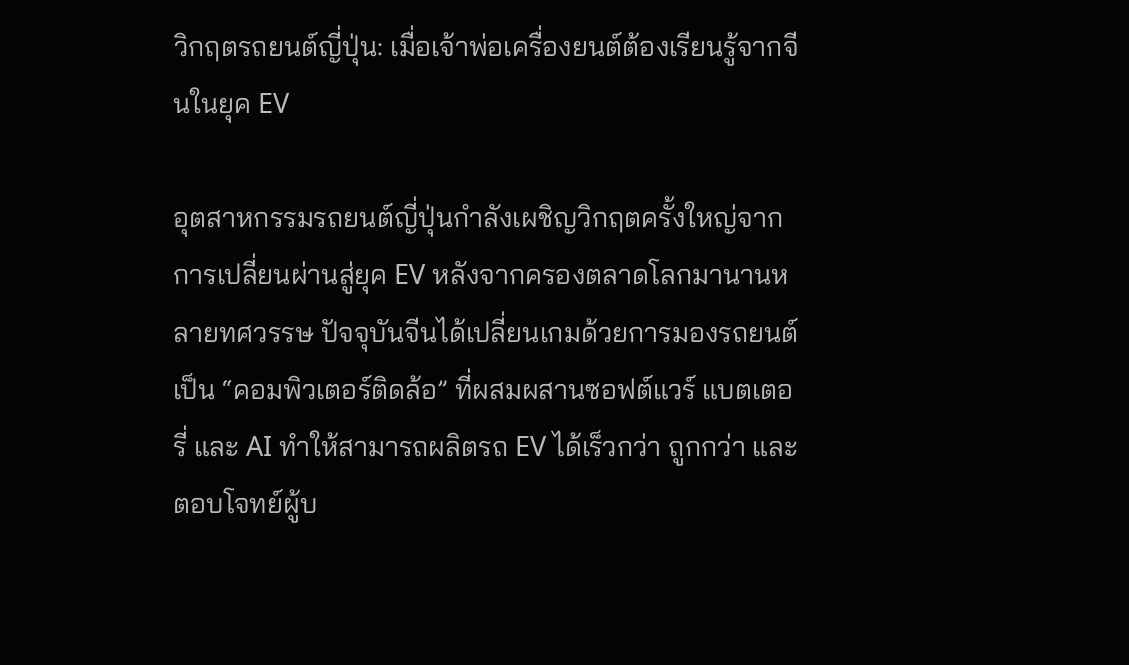วิกฤตรถยนต์ญี่ปุ่น: เมื่อเจ้าพ่อเครื่องยนต์ต้องเรียนรู้จากจีนในยุค EV

อุตสาหกรรมรถยนต์ญี่ปุ่นกำลังเผชิญวิกฤตครั้งใหญ่จากการเปลี่ยนผ่านสู่ยุค EV หลังจากครองตลาดโลกมานานหลายทศวรรษ ปัจจุบันจีนได้เปลี่ยนเกมด้วยการมองรถยนต์เป็น “คอมพิวเตอร์ติดล้อ” ที่ผสมผสานซอฟต์แวร์ แบตเตอรี่ และ AI ทำให้สามารถผลิตรถ EV ได้เร็วกว่า ถูกกว่า และตอบโจทย์ผู้บ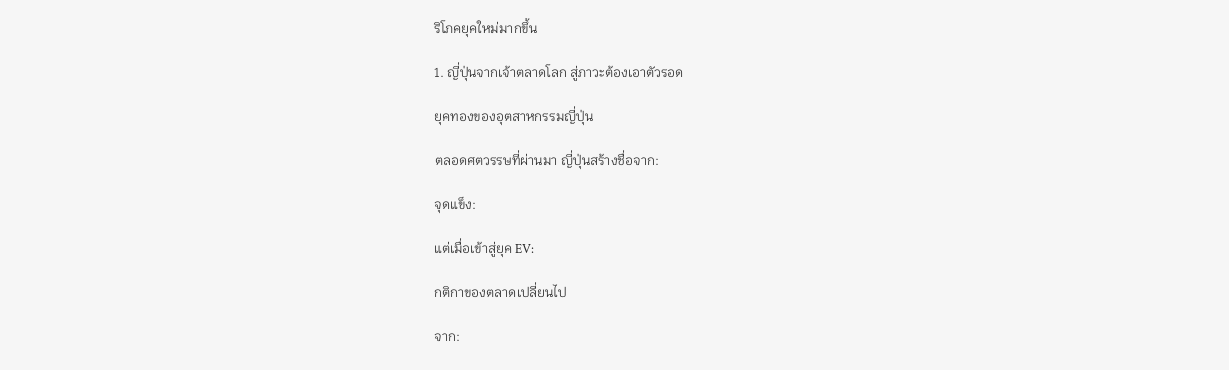ริโภคยุคใหม่มากขึ้น

1. ญี่ปุ่นจากเจ้าตลาดโลก สู่ภาวะต้องเอาตัวรอด

ยุคทองของอุตสาหกรรมญี่ปุ่น

ตลอดศตวรรษที่ผ่านมา ญี่ปุ่นสร้างชื่อจาก:

จุดแข็ง:

แต่เมื่อเข้าสู่ยุค EV:

กติกาของตลาดเปลี่ยนไป

จาก: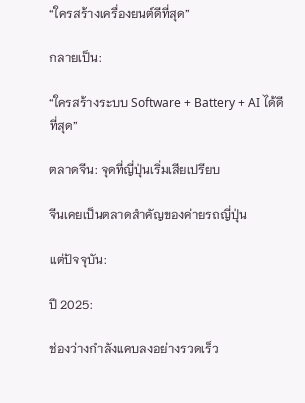“ใครสร้างเครื่องยนต์ดีที่สุด”

กลายเป็น:

“ใครสร้างระบบ Software + Battery + AI ได้ดีที่สุด”

ตลาดจีน: จุดที่ญี่ปุ่นเริ่มเสียเปรียบ

จีนเคยเป็นตลาดสำคัญของค่ายรถญี่ปุ่น

แต่ปัจจุบัน:

ปี 2025:

ช่องว่างกำลังแคบลงอย่างรวดเร็ว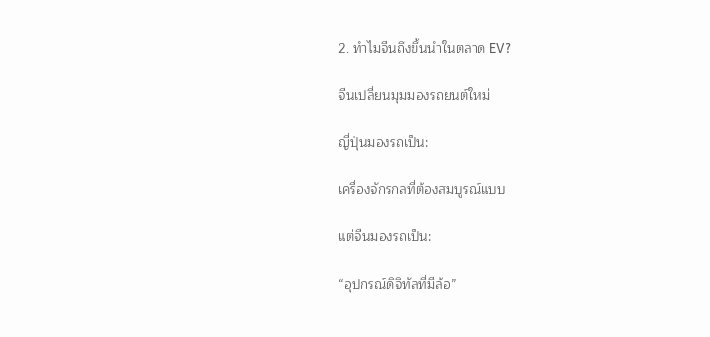2. ทำไมจีนถึงขึ้นนำในตลาด EV?

จีนเปลี่ยนมุมมองรถยนต์ใหม่

ญี่ปุ่นมองรถเป็น:

เครื่องจักรกลที่ต้องสมบูรณ์แบบ

แต่จีนมองรถเป็น:

“อุปกรณ์ดิจิทัลที่มีล้อ”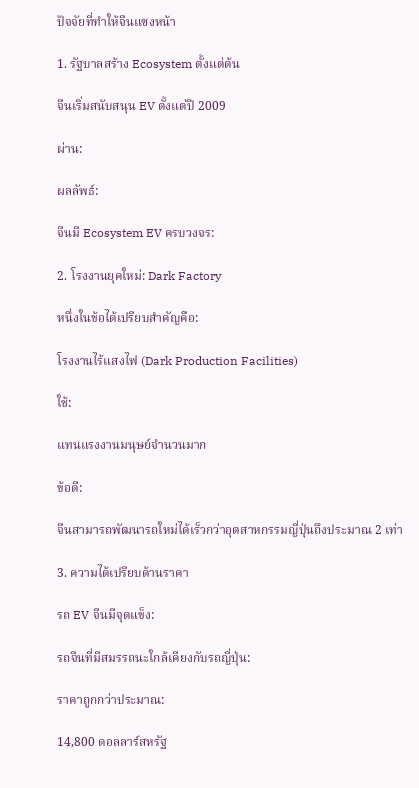ปัจจัยที่ทำให้จีนแซงหน้า

1. รัฐบาลสร้าง Ecosystem ตั้งแต่ต้น

จีนเริ่มสนับสนุน EV ตั้งแต่ปี 2009

ผ่าน:

ผลลัพธ์:

จีนมี Ecosystem EV ครบวงจร:

2. โรงงานยุคใหม่: Dark Factory

หนึ่งในข้อได้เปรียบสำคัญคือ:

โรงงานไร้แสงไฟ (Dark Production Facilities)

ใช้:

แทนแรงงานมนุษย์จำนวนมาก

ข้อดี:

จีนสามารถพัฒนารถใหม่ได้เร็วกว่าอุตสาหกรรมญี่ปุ่นถึงประมาณ 2 เท่า

3. ความได้เปรียบด้านราคา

รถ EV จีนมีจุดแข็ง:

รถจีนที่มีสมรรถนะใกล้เคียงกับรถญี่ปุ่น:

ราคาถูกกว่าประมาณ:

14,800 ดอลลาร์สหรัฐ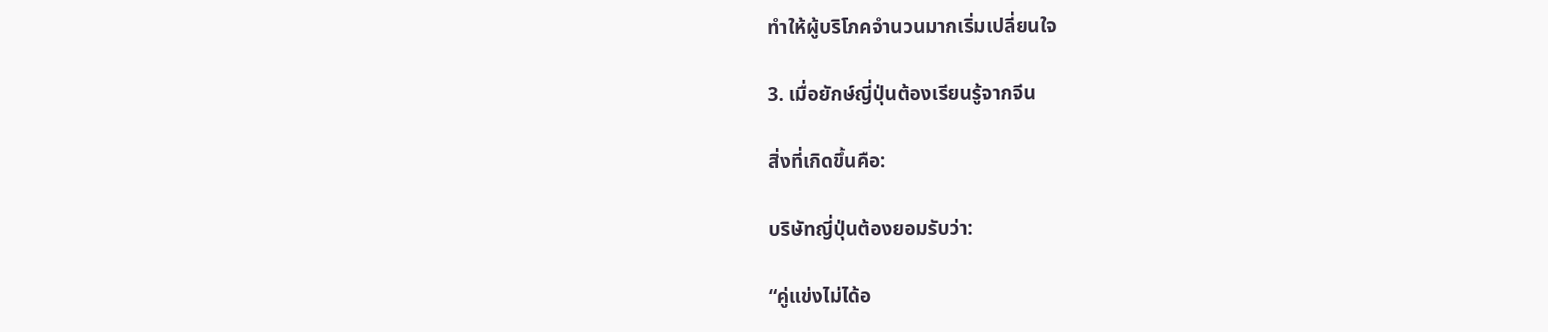ทำให้ผู้บริโภคจำนวนมากเริ่มเปลี่ยนใจ

3. เมื่อยักษ์ญี่ปุ่นต้องเรียนรู้จากจีน

สิ่งที่เกิดขึ้นคือ:

บริษัทญี่ปุ่นต้องยอมรับว่า:

“คู่แข่งไม่ได้อ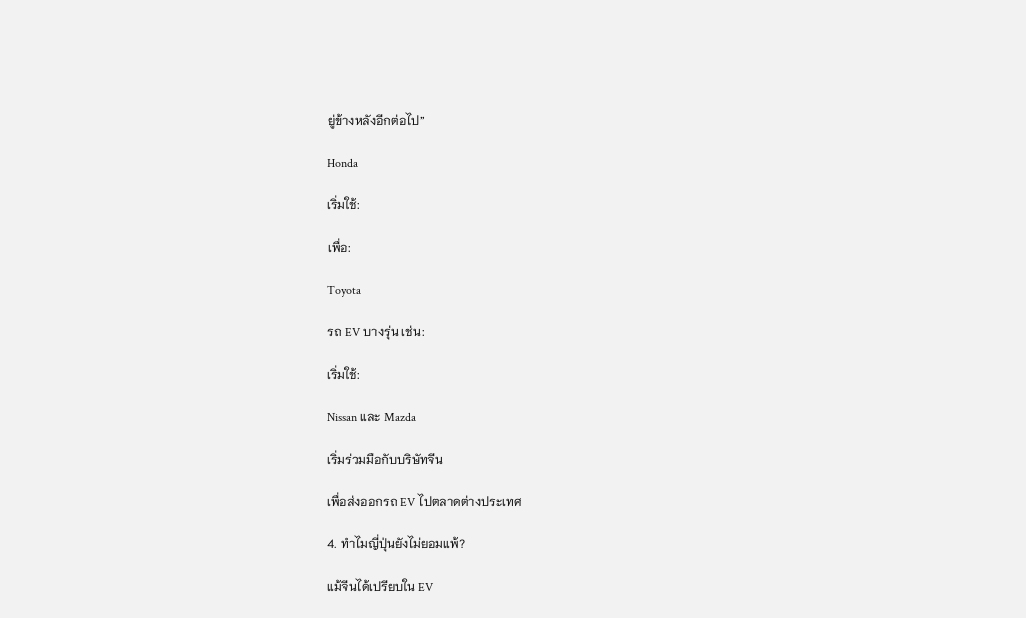ยู่ข้างหลังอีกต่อไป”

Honda

เริ่มใช้:

เพื่อ:

Toyota

รถ EV บางรุ่น เช่น:

เริ่มใช้:

Nissan และ Mazda

เริ่มร่วมมือกับบริษัทจีน

เพื่อส่งออกรถ EV ไปตลาดต่างประเทศ

4. ทำไมญี่ปุ่นยังไม่ยอมแพ้?

แม้จีนได้เปรียบใน EV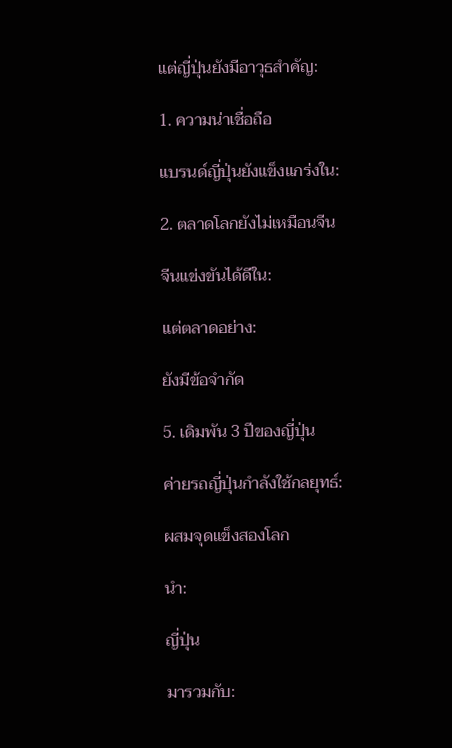แต่ญี่ปุ่นยังมีอาวุธสำคัญ:

1. ความน่าเชื่อถือ

แบรนด์ญี่ปุ่นยังแข็งแกร่งใน:

2. ตลาดโลกยังไม่เหมือนจีน

จีนแข่งขันได้ดีใน:

แต่ตลาดอย่าง:

ยังมีข้อจำกัด

5. เดิมพัน 3 ปีของญี่ปุ่น

ค่ายรถญี่ปุ่นกำลังใช้กลยุทธ์:

ผสมจุดแข็งสองโลก

นำ:

ญี่ปุ่น

มารวมกับ: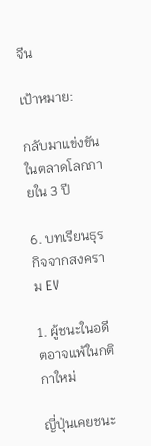จีน

เป้าหมาย:

กลับมาแข่งขันในตลาดโลกภายใน 3 ปี

6. บทเรียนธุรกิจจากสงคราม EV

1. ผู้ชนะในอดีตอาจแพ้ในกติกาใหม่

ญี่ปุ่นเคยชนะ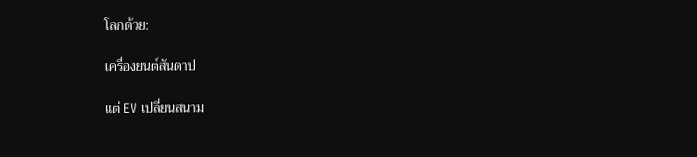โลกด้วย:

เครื่องยนต์สันดาป

แต่ EV เปลี่ยนสนาม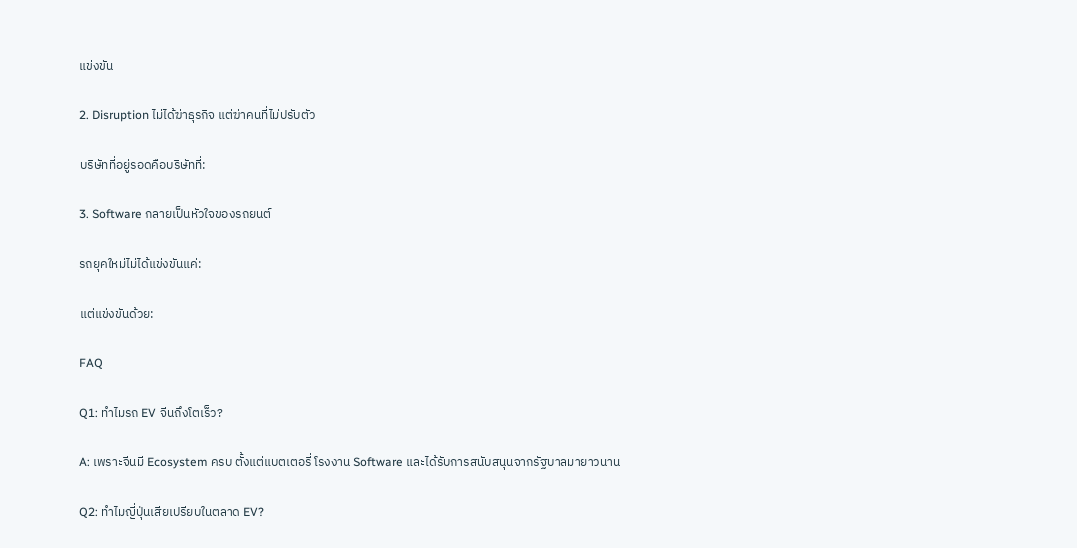แข่งขัน

2. Disruption ไม่ได้ฆ่าธุรกิจ แต่ฆ่าคนที่ไม่ปรับตัว

บริษัทที่อยู่รอดคือบริษัทที่:

3. Software กลายเป็นหัวใจของรถยนต์

รถยุคใหม่ไม่ได้แข่งขันแค่:

แต่แข่งขันด้วย:

FAQ

Q1: ทำไมรถ EV จีนถึงโตเร็ว?

A: เพราะจีนมี Ecosystem ครบ ตั้งแต่แบตเตอรี่ โรงงาน Software และได้รับการสนับสนุนจากรัฐบาลมายาวนาน

Q2: ทำไมญี่ปุ่นเสียเปรียบในตลาด EV?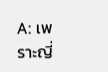A: เพราะญี่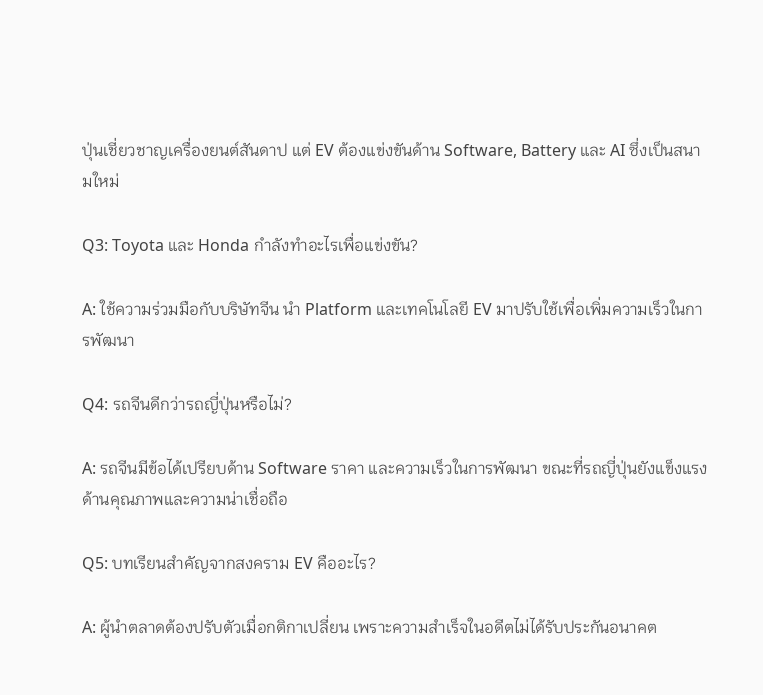ปุ่นเชี่ยวชาญเครื่องยนต์สันดาป แต่ EV ต้องแข่งขันด้าน Software, Battery และ AI ซึ่งเป็นสนามใหม่

Q3: Toyota และ Honda กำลังทำอะไรเพื่อแข่งขัน?

A: ใช้ความร่วมมือกับบริษัทจีน นำ Platform และเทคโนโลยี EV มาปรับใช้เพื่อเพิ่มความเร็วในการพัฒนา

Q4: รถจีนดีกว่ารถญี่ปุ่นหรือไม่?

A: รถจีนมีข้อได้เปรียบด้าน Software ราคา และความเร็วในการพัฒนา ขณะที่รถญี่ปุ่นยังแข็งแรงด้านคุณภาพและความน่าเชื่อถือ

Q5: บทเรียนสำคัญจากสงคราม EV คืออะไร?

A: ผู้นำตลาดต้องปรับตัวเมื่อกติกาเปลี่ยน เพราะความสำเร็จในอดีตไม่ได้รับประกันอนาคต